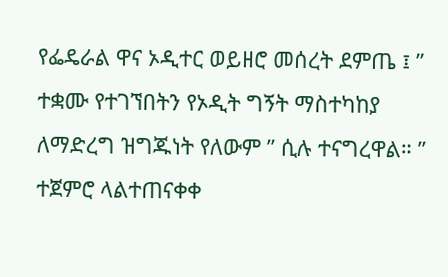የፌዴራል ዋና ኦዲተር ወይዘሮ መሰረት ደምጤ ፤ ” ተቋሙ የተገኘበትን የኦዲት ግኝት ማስተካከያ ለማድረግ ዝግጁነት የለውም ” ሲሉ ተናግረዋል። ” ተጀምሮ ላልተጠናቀቀ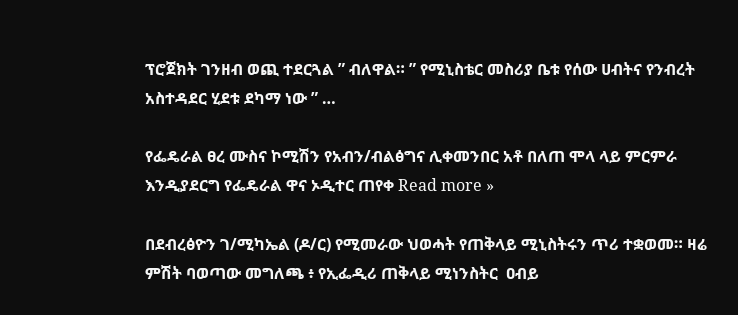ፕሮጀክት ገንዘብ ወጪ ተደርጓል ” ብለዋል። ” የሚኒስቴር መስሪያ ቤቱ የሰው ሀብትና የንብረት አስተዳደር ሂደቱ ደካማ ነው ” …

የፌዴራል ፀረ ሙስና ኮሚሽን የአብን/ብልፅግና ሊቀመንበር አቶ በለጠ ሞላ ላይ ምርምራ እንዲያደርግ የፌዴራል ዋና ኦዲተር ጠየቀ Read more »

በደብረፅዮን ገ/ሚካኤል (ዶ/ር) የሚመራው ህወሓት የጠቅላይ ሚኒስትሩን ጥሪ ተቋወመ። ዛሬ ምሽት ባወጣው መግለጫ ፥ የኢፌዲሪ ጠቅላይ ሚነንስትር  ዐብይ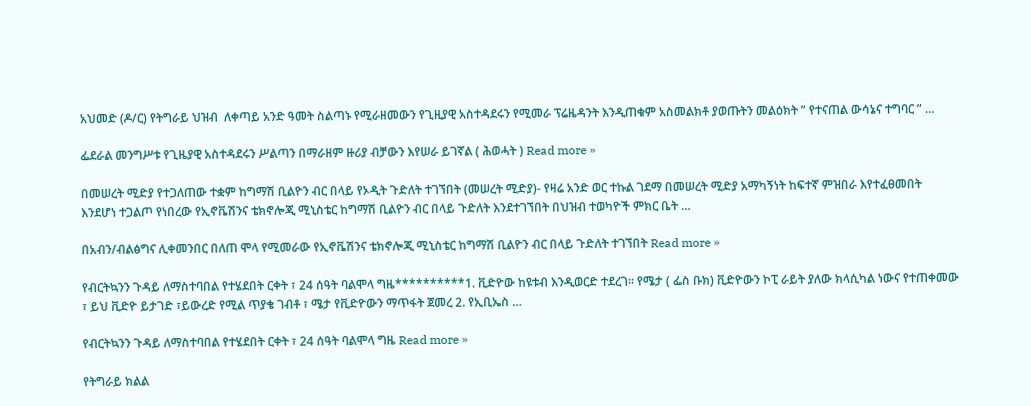አህመድ (ዶ/ር) የትግራይ ህዝብ  ለቀጣይ አንድ ዓመት ስልጣኑ የሚራዘመውን የጊዚያዊ አስተዳደሩን የሚመራ ፕሬዜዳንት እንዲጠቁም አስመልክቶ ያወጡትን መልዕክት ” የተናጠል ውሳኔና ተግባር ” …

ፌደራል መንግሥቱ የጊዜያዊ አስተዳደሩን ሥልጣን በማራዘም ዙሪያ ብቻውን እየሠራ ይገኛል ( ሕወሓት ) Read more »

በመሠረት ሚድያ የተጋለጠው ተቋም ከግማሽ ቢልዮን ብር በላይ የኦዲት ጉድለት ተገኘበት (መሠረት ሚድያ)- የዛሬ አንድ ወር ተኩል ገደማ በመሠረት ሚድያ አማካኝነት ከፍተኛ ምዝበራ እየተፈፀመበት እንደሆነ ተጋልጦ የነበረው የኢኖቬሽንና ቴክኖሎጂ ሚኒስቴር ከግማሽ ቢልዮን ብር በላይ ጉድለት እንደተገኘበት በህዝብ ተወካዮች ምክር ቤት …

በአብን/ብልፅግና ሊቀመንበር በለጠ ሞላ የሚመራው የኢኖቬሽንና ቴክኖሎጂ ሚኒስቴር ከግማሽ ቢልዮን ብር በላይ ጉድለት ተገኘበት Read more »

የብርትኳንን ጉዳይ ለማስተባበል የተሄደበት ርቀት ፣ 24 ሰዓት ባልሞላ ግዜ**********1. ቪድዮው ከዩቱብ እንዲወርድ ተደረገ፡፡ የሜታ ( ፌስ ቡክ) ቪድዮውን ኮፒ ራይት ያለው ክላሲካል ነውና የተጠቀመው ፣ ይህ ቪድዮ ይታገድ ፣ይውረድ የሚል ጥያቄ ገብቶ ፣ ሜታ የቪድዮውን ማጥፋት ጀመረ 2. የኢቢኤስ …

የብርትኳንን ጉዳይ ለማስተባበል የተሄደበት ርቀት ፣ 24 ሰዓት ባልሞላ ግዜ Read more »

የትግራይ ክልል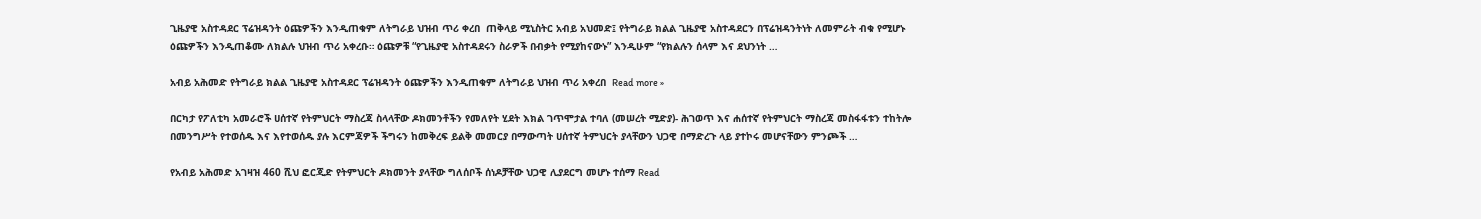ጊዜያዊ አስተዳደር ፕሬዝዳንት ዕጩዎችን እንዲጠቁም ለትግራይ ህዝብ ጥሪ ቀረበ  ጠቅላይ ሚኒስትር አብይ አህመድ፤ የትግራይ ክልል ጊዜያዊ አስተዳደርን በፕሬዝዳንትነት ለመምራት ብቁ የሚሆኑ ዕጩዎችን እንዲጠቆሙ ለክልሉ ህዝብ ጥሪ አቀረቡ። ዕጩዎቹ “የጊዜያዊ አስተዳደሩን ስራዎች በብቃት የሚያከናውኑ” እንዲሁም “የክልሉን ሰላም እና ደህንነት …

አብይ አሕመድ የትግራይ ክልል ጊዜያዊ አስተዳደር ፕሬዝዳንት ዕጩዎችን እንዲጠቁም ለትግራይ ህዝብ ጥሪ አቀረበ  Read more »

በርካታ የፖለቲካ አመራሮች ሀሰተኛ የትምህርት ማስረጃ ስላላቸው ዶክመንቶችን የመለየት ሂደት እክል ገጥሞታል ተባለ (መሠረት ሚድያ)- ሕገወጥ እና ሐሰተኛ የትምህርት ማስረጃ መስፋፋቱን ተከትሎ በመንግሥት የተወሰዱ እና እየተወሰዱ ያሉ እርምጃዎች ችግሩን ከመቅረፍ ይልቅ መመርያ በማውጣት ሀሰተኛ ትምህርት ያላቸውን ህጋዊ በማድረጉ ላይ ያተኮሩ መሆናቸውን ምንጮች …

የአብይ አሕመድ አገዛዝ 460 ሺህ ፎርጂድ የትምህርት ዶክመንት ያላቸው ግለሰቦች ሰነዶቻቸው ህጋዊ ሊያደርግ መሆኑ ተሰማ Read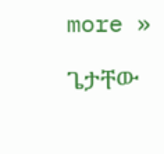more »

ጌታቸው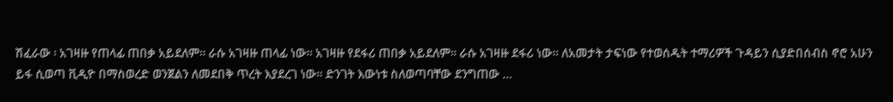ሽፈራው ፡ አገዛዙ የጠላፊ ጠበቃ አይደለም። ራሱ አገዛዙ ጠላፊ ነው። አገዛዙ የደፋሪ ጠበቃ አይደለም። ራሱ አገዛዙ ደፋሪ ነው። ለአመታት ታፍነው የተወሰዱት ተማሪዎች ጉዳይን ሲያድበሰብስ ኖሮ አሁን ይፋ ሲወጣ ቪዲዮ በማስወረድ ወንጀልን ለመደበቅ ጥረት እያደረገ ነው። ድንገት እውነቱ ስለወጣባቸው ደንግጠው …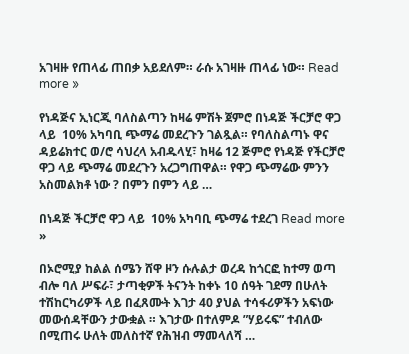አገዛዙ የጠላፊ ጠበቃ አይደለም። ራሱ አገዛዙ ጠላፊ ነው። Read more »

የነዳጅና ኢነርጂ ባለስልጣን ከዛሬ ምሽት ጀምሮ በነዳጅ ችርቻሮ ዋጋ ላይ  10% አካባቢ ጭማሬ መደረጉን ገልጿል። የባለስልጣኑ ዋና ዳይሬክተር ወ/ሮ ሳህረላ አብዱላሂ፣ ከዛሬ 12 ጅምሮ የነዳጅ የችርቻሮ ዋጋ ላይ ጭማሬ መደረጉን አረጋግጠዋል። የዋጋ ጭማሬው ምንን አስመልክቶ ነው ? በምን በምን ላይ …

በነዳጅ ችርቻሮ ዋጋ ላይ  10% አካባቢ ጭማሬ ተደረገ Read more »

በኦሮሚያ ከልል ሰሜን ሸዋ ዞን ሱሉልታ ወረዳ ከጎርፎ ከተማ ወጣ ብሎ ባለ ሥፍራ፣ ታጣቂዎች ትናንት ከቀኑ 10 ሰዓት ገደማ በሁለት ተሽከርካሪዎች ላይ በፈጸሙት እገታ 40 ያህል ተሳፋሪዎችን አፍነው መውሰዳቸውን ታውቋል ። እገታው በተለምዶ ”ሃይሩፍ” ተብለው በሚጠሩ ሁለት መለስተኛ የሕዝብ ማመላለሻ …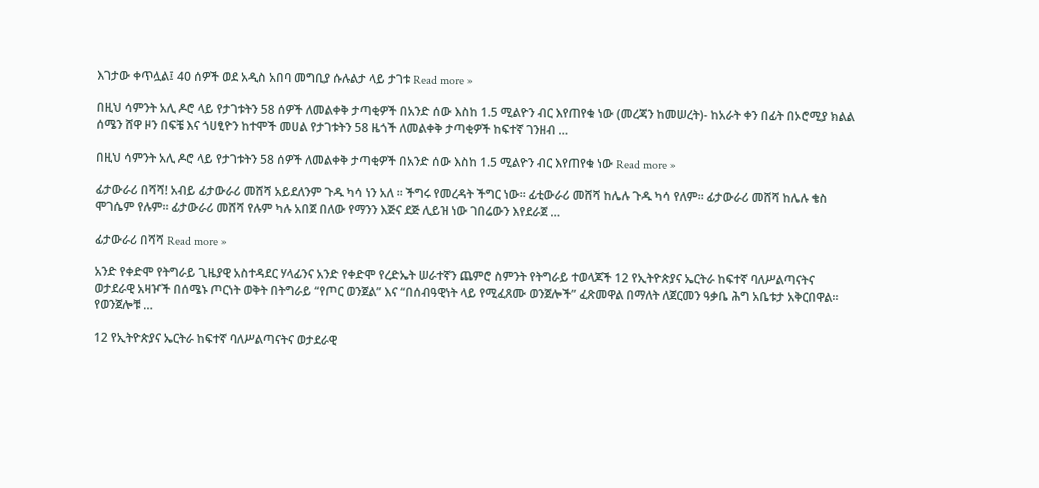እገታው ቀጥሏል፤ 40 ሰዎች ወደ አዲስ አበባ መግቢያ ሱሉልታ ላይ ታገቱ Read more »

በዚህ ሳምንት አሊ ዶሮ ላይ የታገቱትን 58 ሰዎች ለመልቀቅ ታጣቂዎች በአንድ ሰው እስከ 1.5 ሚልዮን ብር እየጠየቁ ነው (መረጃን ከመሠረት)- ከአራት ቀን በፊት በኦሮሚያ ክልል ሰሜን ሸዋ ዞን በፍቼ እና ጎሀፂዮን ከተሞች መሀል የታገቱትን 58 ዜጎች ለመልቀቅ ታጣቂዎች ከፍተኛ ገንዘብ …

በዚህ ሳምንት አሊ ዶሮ ላይ የታገቱትን 58 ሰዎች ለመልቀቅ ታጣቂዎች በአንድ ሰው እስከ 1.5 ሚልዮን ብር እየጠየቁ ነው Read more »

ፊታውራሪ በሻሻ! አብይ ፊታውራሪ መሸሻ አይደለንም ጉዱ ካሳ ነን አለ ። ችግሩ የመረዳት ችግር ነው። ፊቲውራሪ መሸሻ ከሌሉ ጉዱ ካሳ የለም። ፊታውራሪ መሸሻ ከሌሉ ቄስ ሞገሴም የሉም። ፊታውራሪ መሸሻ የሉም ካሉ አበጀ በለው የማንን እጅና ደጅ ሊይዝ ነው ገበሬውን እየደራጀ …

ፊታውራሪ በሻሻ Read more »

አንድ የቀድሞ የትግራይ ጊዜያዊ አስተዳደር ሃላፊንና አንድ የቀድሞ የረድኤት ሠራተኛን ጨምሮ ስምንት የትግራይ ተወላጆች 12 የኢትዮጵያና ኤርትራ ከፍተኛ ባለሥልጣናትና ወታደራዊ አዛዦች በሰሜኑ ጦርነት ወቅት በትግራይ “የጦር ወንጀል” እና “በሰብዓዊነት ላይ የሚፈጸሙ ወንጀሎች” ፈጽመዋል በማለት ለጀርመን ዓቃቤ ሕግ አቤቱታ አቅርበዋል። የወንጀሎቹ …

12 የኢትዮጵያና ኤርትራ ከፍተኛ ባለሥልጣናትና ወታደራዊ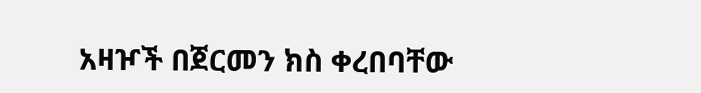አዛዦች በጀርመን ክስ ቀረበባቸው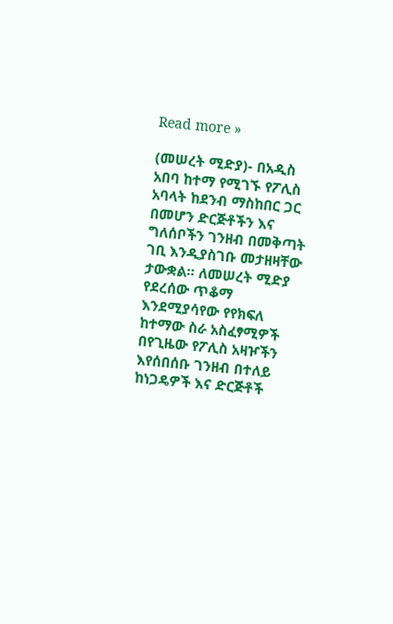Read more »

(መሠረት ሚድያ)- በአዲስ አበባ ከተማ የሚገኙ የፖሊስ አባላት ከደንብ ማስከበር ጋር በመሆን ድርጅቶችን እና ግለሰቦችን ገንዘብ በመቅጣት ገቢ እንዲያስገቡ መታዘዛቸው ታውቋል። ለመሠረት ሚድያ የደረሰው ጥቆማ እንደሚያሳየው የየክፍለ ከተማው ስራ አስፈፃሚዎች በየጊዜው የፖሊስ አዛዦችን እየሰበሰቡ ገንዘብ በተለይ ከነጋዴዎች እና ድርጅቶች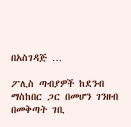በአስገዳጅ …

ፖሊስ ጣብያዎች ከደንብ ማስከበር ጋር በመሆን ገንዘብ በመቅጣት ገቢ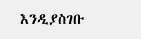እንዲያስገቡ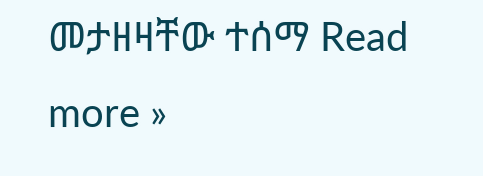መታዘዛቸው ተሰማ Read more »